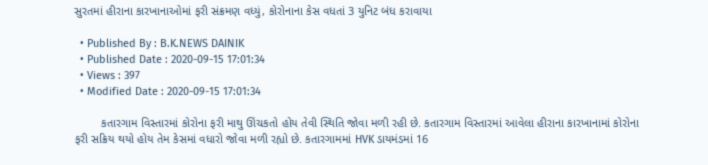સુરતમાં હીરાના કારખાનાઓમાં ફરી સંક્રમણ વધ્યું, કોરોનાના કેસ વધતાં 3 યુનિટ બંધ કરાવાયા

  • Published By : B.K.NEWS DAINIK
  • Published Date : 2020-09-15 17:01:34
  • Views : 397
  • Modified Date : 2020-09-15 17:01:34

        કતારગામ વિસ્તારમાં કોરોના ફરી માથુ ઊંચકતો હોય તેવી સ્થિતિ જોવા મળી રહી છે. કતારગામ વિસ્તારમાં આવેલા હીરાના કારખાનામાં કોરોના ફરી સક્રિય થયો હોય તેમ કેસમાં વધારો જોવા મળી રહ્યો છે. કતારગામમાં HVK ડાયમંડમાં 16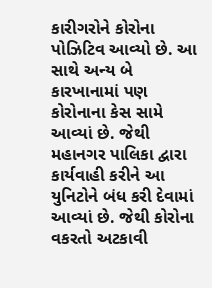કારીગરોને કોરોના પોઝિટિવ આવ્યો છે. આ સાથે અન્ય બે કારખાનામાં પણ કોરોનાના કેસ સામે આવ્યાં છે. જેથી મહાનગર પાલિકા દ્વારા કાર્યવાહી કરીને આ યુનિટોને બંધ કરી દેવામાં આવ્યાં છે. જેથી કોરોના વકરતો અટકાવી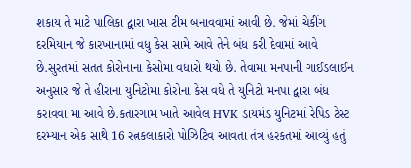શકાય તે માટે પાલિકા દ્વારા ખાસ ટીમ બનાવવામાં આવી છે. જેમાં ચેકીંગ દરમિયાન જે કારખાનામાં વધુ કેસ સામે આવે તેને બંધ કરી દેવામાં આવે છે.સુરતમાં સતત કોરોનાના કેસોમા વધારો થયો છે. તેવામા મનપાની ગાઈડલાઈન અનુસાર જે તે હીરાના યુનિટોમા કોરોના કેસ વધે તે યુનિટો મનપા દ્વારા બંધ કરાવવા મા આવે છે.કતારગામ ખાતે આવેલ HVK ડાયમંડ યુનિટમાં રેપિડ ટેસ્ટ દરમ્યાન એક સાથે 16 રત્નકલાકારો પોઝિટિવ આવતા તંત્ર હરકતમાં આવ્યું હતું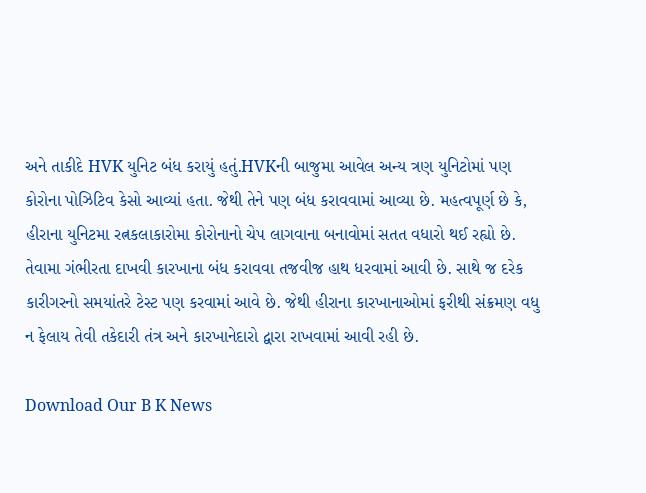અને તાકીદે HVK યુનિટ બંધ કરાયું હતું.HVKની બાજુમા આવેલ અન્ય ત્રણ યુનિટોમાં પણ કોરોના પોઝિટિવ કેસો આવ્યાં હતા. જેથી તેને પણ બંધ કરાવવામાં આવ્યા છે. મહત્વપૂર્ણ છે કે, હીરાના યુનિટમા રત્નકલાકારોમા કોરોનાનો ચેપ લાગવાના બનાવોમાં સતત વધારો થઈ રહ્યો છે. તેવામા ગંભીરતા દાખવી કારખાના બંધ કરાવવા તજવીજ હાથ ધરવામાં આવી છે. સાથે જ દરેક કારીગરનો સમયાંતરે ટેસ્ટ પણ કરવામાં આવે છે. જેથી હીરાના કારખાનાઓમાં ફરીથી સંક્રમણ વધુ ન ફેલાય તેવી તકેદારી તંત્ર અને કારખાનેદારો દ્વારા રાખવામાં આવી રહી છે.

Download Our B K News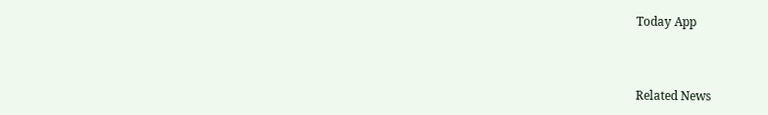Today App



Related News